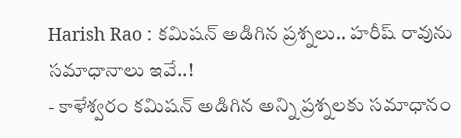Harish Rao : కమిషన్ అడిగిన ప్రశ్నలు.. హరీష్ రావును సమాధానాలు ఇవే..!
- కాళేశ్వరం కమిషన్ అడిగిన అన్ని ప్రశ్నలకు సమాధానం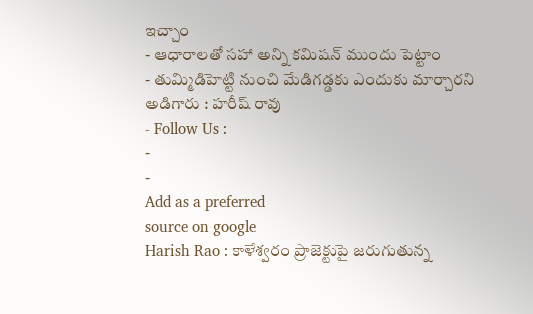ఇచ్చాం
- ఆధారాలతో సహా అన్ని కమిషన్ ముందు పెట్టాం
- తుమ్మిడిహెట్టి నుంచి మేడిగడ్డకు ఎందుకు మార్చారని అడిగారు : హరీష్ రావు
- Follow Us :
-
-
Add as a preferred
source on google
Harish Rao : కాళేశ్వరం ప్రాజెక్టుపై జరుగుతున్న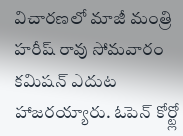విచారణలో మాజీ మంత్రి హరీష్ రావు సోమవారం కమిషన్ ఎదుట హాజరయ్యారు. ఓపెన్ కోర్ట్లో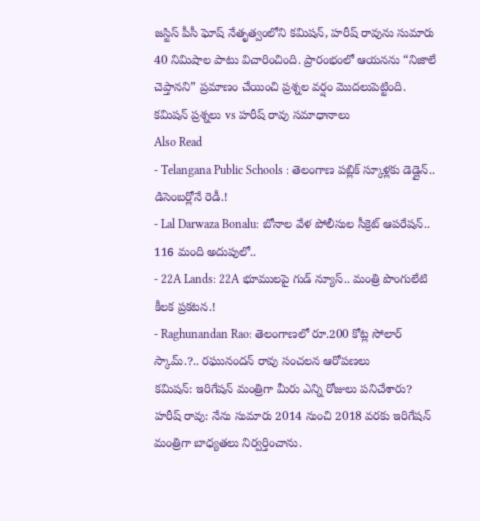జస్టిస్ పీసీ ఘోష్ నేతృత్వంలోని కమిషన్, హరీష్ రావును సుమారు 40 నిమిషాల పాటు విచారించింది. ప్రారంభంలో ఆయనను “నిజాలే చెప్తానని” ప్రమాణం చేయించి ప్రశ్నల వర్షం మొదలుపెట్టింది.
కమిషన్ ప్రశ్నలు vs హరీష్ రావు సమాధానాలు
Also Read
- Telangana Public Schools : తెలంగాణ పబ్లిక్ స్కూళ్లకు డెడ్లైన్.. డిసెంబర్లోనే రెడీ.!
- Lal Darwaza Bonalu: బోనాల వేళ పోలీసుల సీక్రెట్ ఆపరేషన్.. 116 మంది అదుపులో..
- 22A Lands: 22A భూములపై గుడ్ న్యూస్.. మంత్రి పొంగులేటి కీలక ప్రకటన.!
- Raghunandan Rao: తెలంగాణలో రూ.200 కోట్ల సోలార్ స్కామ్.?.. రఘునందన్ రావు సంచలన ఆరోపణలు
కమిషన్: ఇరిగేషన్ మంత్రిగా మీరు ఎన్ని రోజులు పనిచేశారు?
హరీష్ రావు: నేను సుమారు 2014 నుంచి 2018 వరకు ఇరిగేషన్ మంత్రిగా బాధ్యతలు నిర్వర్తించాను.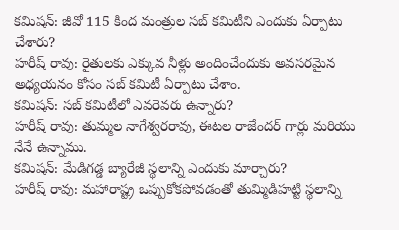కమిషన్: జీవో 115 కింద మంత్రుల సబ్ కమిటీని ఎందుకు ఏర్పాటు చేశారు?
హరీష్ రావు: రైతులకు ఎక్కువ నీళ్లు అందించేందుకు అవసరమైన అధ్యయనం కోసం సబ్ కమిటీ ఏర్పాటు చేశాం.
కమిషన్: సబ్ కమిటీలో ఎవరెవరు ఉన్నారు?
హరీష్ రావు: తుమ్మల నాగేశ్వరరావు, ఈటల రాజేందర్ గార్లు మరియు నేనే ఉన్నాము.
కమిషన్: మేడిగడ్డ బ్యారేజీ స్థలాన్ని ఎందుకు మార్చారు?
హరీష్ రావు: మహారాష్ట్ర ఒప్పుకోకపోవడంతో తుమ్మిడిహట్టి స్థలాన్ని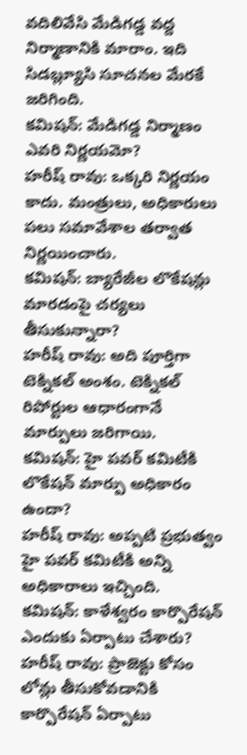వదిలివేసి మేడిగడ్డ వద్ద నిర్మాణానికి మారాం. ఇది సిడబ్ల్యూసి సూచనల మేరకే జరిగింది.
కమిషన్: మేడిగడ్డ నిర్మాణం ఎవరి నిర్ణయమో?
హరీష్ రావు: ఒక్కరి నిర్ణయం కాదు. మంత్రులు, అధికారులు పలు సమావేశాల తర్వాత నిర్ణయించారు.
కమిషన్: బ్యారేజీల లొకేషన్లు మారడంపై చర్యలు తీసుకున్నారా?
హరీష్ రావు: అది పూర్తిగా టెక్నికల్ అంశం. టెక్నికల్ రిపోర్టుల ఆధారంగానే మార్పులు జరిగాయి.
కమిషన్: హై పవర్ కమిటీకి లొకేషన్ మార్పు అధికారం ఉందా?
హరీష్ రావు: అప్పటి ప్రభుత్వం హై పవర్ కమిటీకి అన్ని అధికారాలు ఇచ్చింది.
కమిషన్: కాళేశ్వరం కార్పొరేషన్ ఎందుకు ఏర్పాటు చేశారు?
హరీష్ రావు: ప్రాజెక్టు కోసం లోన్లు తీసుకోవడానికి కార్పొరేషన్ ఏర్పాటు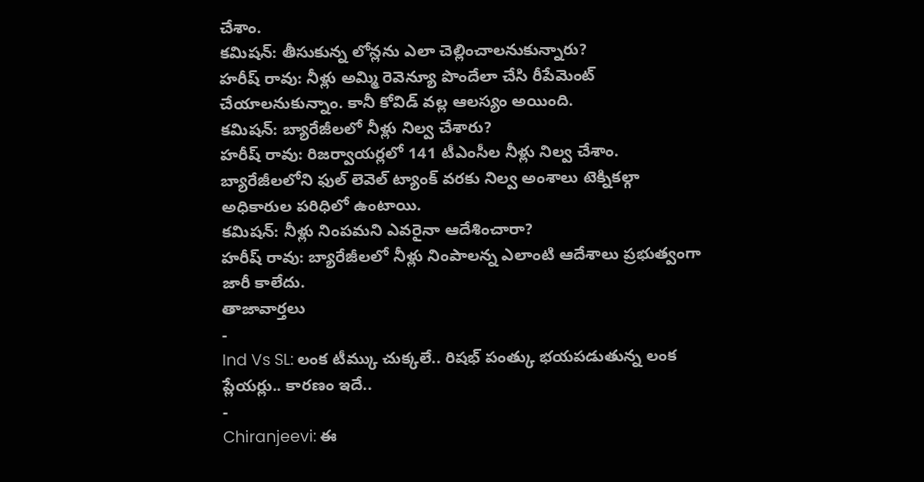చేశాం.
కమిషన్: తీసుకున్న లోన్లను ఎలా చెల్లించాలనుకున్నారు?
హరీష్ రావు: నీళ్లు అమ్మి రెవెన్యూ పొందేలా చేసి రీపేమెంట్ చేయాలనుకున్నాం. కానీ కోవిడ్ వల్ల ఆలస్యం అయింది.
కమిషన్: బ్యారేజీలలో నీళ్లు నిల్వ చేశారు?
హరీష్ రావు: రిజర్వాయర్లలో 141 టీఎంసీల నీళ్లు నిల్వ చేశాం. బ్యారేజీలలోని ఫుల్ లెవెల్ ట్యాంక్ వరకు నిల్వ అంశాలు టెక్నికల్గా అధికారుల పరిధిలో ఉంటాయి.
కమిషన్: నీళ్లు నింపమని ఎవరైనా ఆదేశించారా?
హరీష్ రావు: బ్యారేజీలలో నీళ్లు నింపాలన్న ఎలాంటి ఆదేశాలు ప్రభుత్వంగా జారీ కాలేదు.
తాజావార్తలు
-
Ind Vs SL: లంక టీమ్కు చుక్కలే.. రిషభ్ పంత్కు భయపడుతున్న లంక ప్లేయర్లు.. కారణం ఇదే..
-
Chiranjeevi: ఈ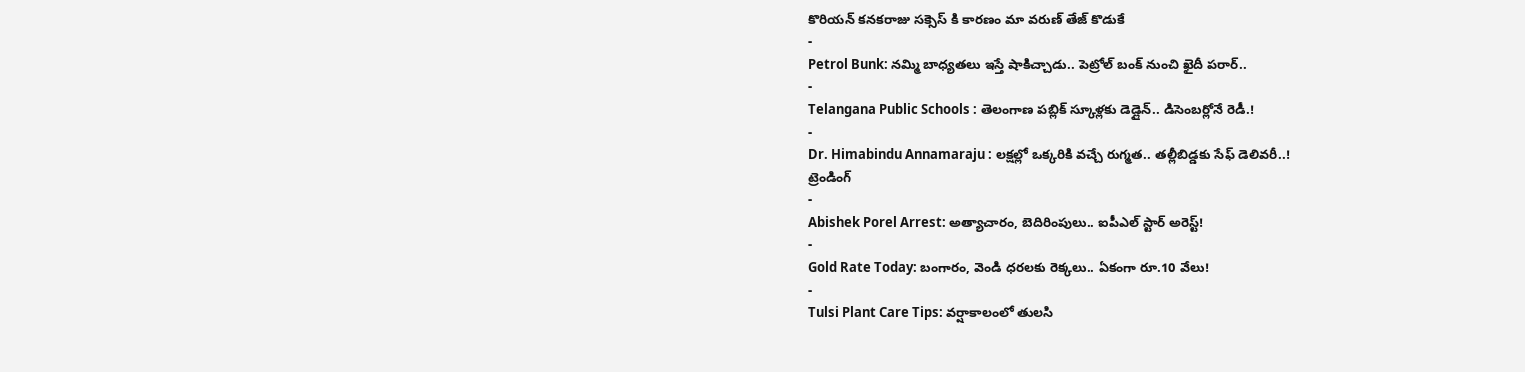కొరియన్ కనకరాజు సక్సెస్ కి కారణం మా వరుణ్ తేజ్ కొడుకే
-
Petrol Bunk: నమ్మి బాధ్యతలు ఇస్తే షాకిచ్చాడు.. పెట్రోల్ బంక్ నుంచి ఖైదీ పరార్..
-
Telangana Public Schools : తెలంగాణ పబ్లిక్ స్కూళ్లకు డెడ్లైన్.. డిసెంబర్లోనే రెడీ.!
-
Dr. Himabindu Annamaraju : లక్షల్లో ఒక్కరికి వచ్చే రుగ్మత.. తల్లీబిడ్డకు సేఫ్ డెలివరీ..!
ట్రెండింగ్
-
Abishek Porel Arrest: అత్యాచారం, బెదిరింపులు.. ఐపీఎల్ స్టార్ అరెస్ట్!
-
Gold Rate Today: బంగారం, వెండి ధరలకు రెక్కలు.. ఏకంగా రూ.10 వేలు!
-
Tulsi Plant Care Tips: వర్షాకాలంలో తులసి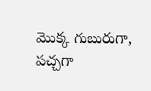మొక్క గుబురుగా, పచ్చగా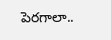పెరగాలా..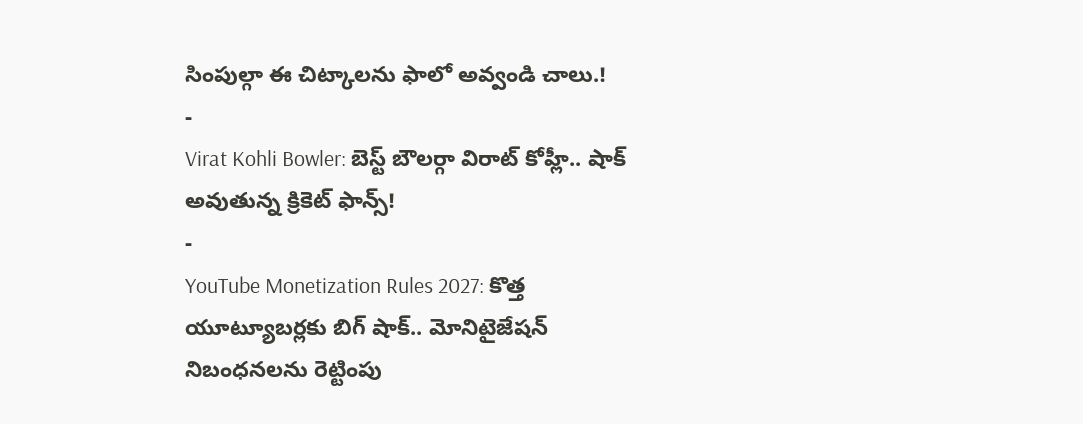సింపుల్గా ఈ చిట్కాలను ఫాలో అవ్వండి చాలు.!
-
Virat Kohli Bowler: బెస్ట్ బౌలర్గా విరాట్ కోహ్లీ.. షాక్ అవుతున్న క్రికెట్ ఫాన్స్!
-
YouTube Monetization Rules 2027: కొత్త యూట్యూబర్లకు బిగ్ షాక్.. మోనిటైజేషన్ నిబంధనలను రెట్టింపు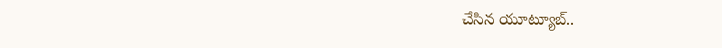చేసిన యూట్యూబ్..